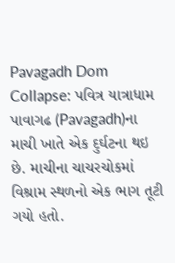Pavagadh Dom Collapse: પવિત્ર યાત્રાધામ પાવાગઢ (Pavagadh)ના માચી ખાતે એક દુર્ઘટના થઇ છે. માચીના ચાચરચોકમાં વિશ્રામ સ્થળનો એક ભાગ તૂટી ગયો હતો.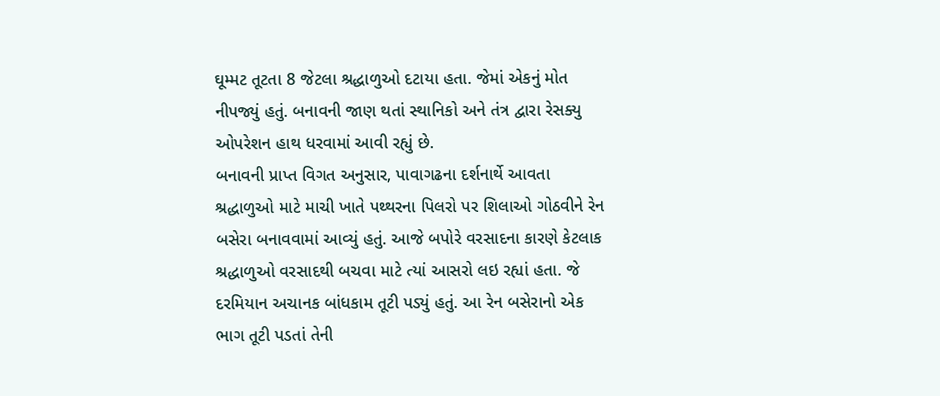ઘૂમ્મટ તૂટતા 8 જેટલા શ્રદ્ધાળુઓ દટાયા હતા. જેમાં એકનું મોત નીપજ્યું હતું. બનાવની જાણ થતાં સ્થાનિકો અને તંત્ર દ્વારા રેસક્યુ ઓપરેશન હાથ ધરવામાં આવી રહ્યું છે.
બનાવની પ્રાપ્ત વિગત અનુસાર, પાવાગઢના દર્શનાર્થે આવતા શ્રદ્ધાળુઓ માટે માચી ખાતે પથ્થરના પિલરો પર શિલાઓ ગોઠવીને રેન બસેરા બનાવવામાં આવ્યું હતું. આજે બપોરે વરસાદના કારણે કેટલાક શ્રદ્ધાળુઓ વરસાદથી બચવા માટે ત્યાં આસરો લઇ રહ્યાં હતા. જે દરમિયાન અચાનક બાંધકામ તૂટી પડ્યું હતું. આ રેન બસેરાનો એક ભાગ તૂટી પડતાં તેની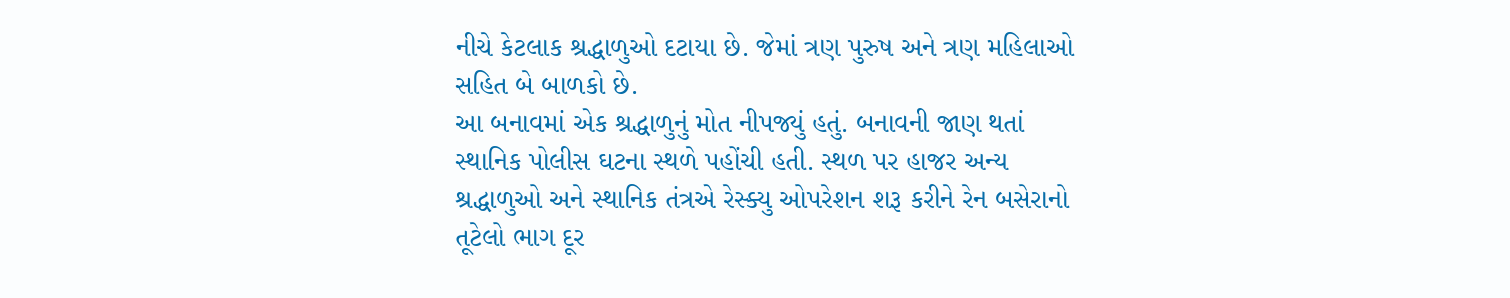નીચે કેટલાક શ્રદ્ધાળુઓ દટાયા છે. જેમાં ત્રણ પુરુષ અને ત્રણ મહિલાઓ સહિત બે બાળકો છે.
આ બનાવમાં એક શ્રદ્ધાળુનું મોત નીપજ્યું હતું. બનાવની જાણ થતાં સ્થાનિક પોલીસ ઘટના સ્થળે પહોંચી હતી. સ્થળ પર હાજર અન્ય શ્રદ્ધાળુઓ અને સ્થાનિક તંત્રએ રેસ્ક્યુ ઓપરેશન શરૂ કરીને રેન બસેરાનો તૂટેલો ભાગ દૂર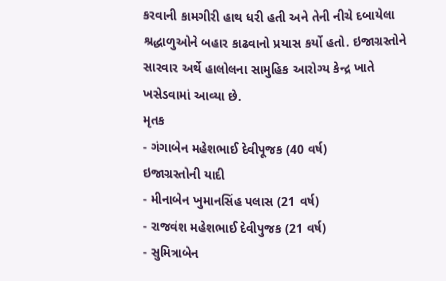કરવાની કામગીરી હાથ ધરી હતી અને તેની નીચે દબાયેલા શ્રદ્ધાળુઓને બહાર કાઢવાનો પ્રયાસ કર્યો હતો. ઇજાગ્રસ્તોને સારવાર અર્થે હાલોલના સામુહિક આરોગ્ય કેન્દ્ર ખાતે ખસેડવામાં આવ્યા છે.
મૃતક
- ગંગાબેન મહેશભાઈ દેવીપૂજક (40 વર્ષ)
ઇજાગ્રસ્તોની યાદી
- મીનાબેન ખુમાનસિંહ પલાસ (21 વર્ષ)
- રાજવંશ મહેશભાઈ દેવીપુજક (21 વર્ષ)
- સુમિત્રાબેન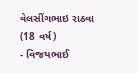વેલસીંગભાઇ રાઠવા (18 વર્ષ)
- વિજયભાઈ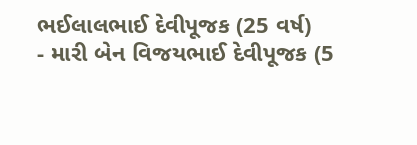ભઈલાલભાઈ દેવીપૂજક (25 વર્ષ)
- મારી બેન વિજયભાઈ દેવીપૂજક (5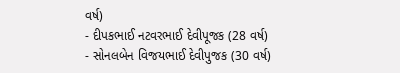વર્ષ)
- દીપકભાઈ નટવરભાઈ દેવીપૂજક (28 વર્ષ)
- સોનલબેન વિજયભાઈ દેવીપુજક (30 વર્ષ)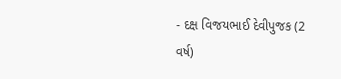- દક્ષ વિજયભાઈ દેવીપુજક (2 વર્ષ)